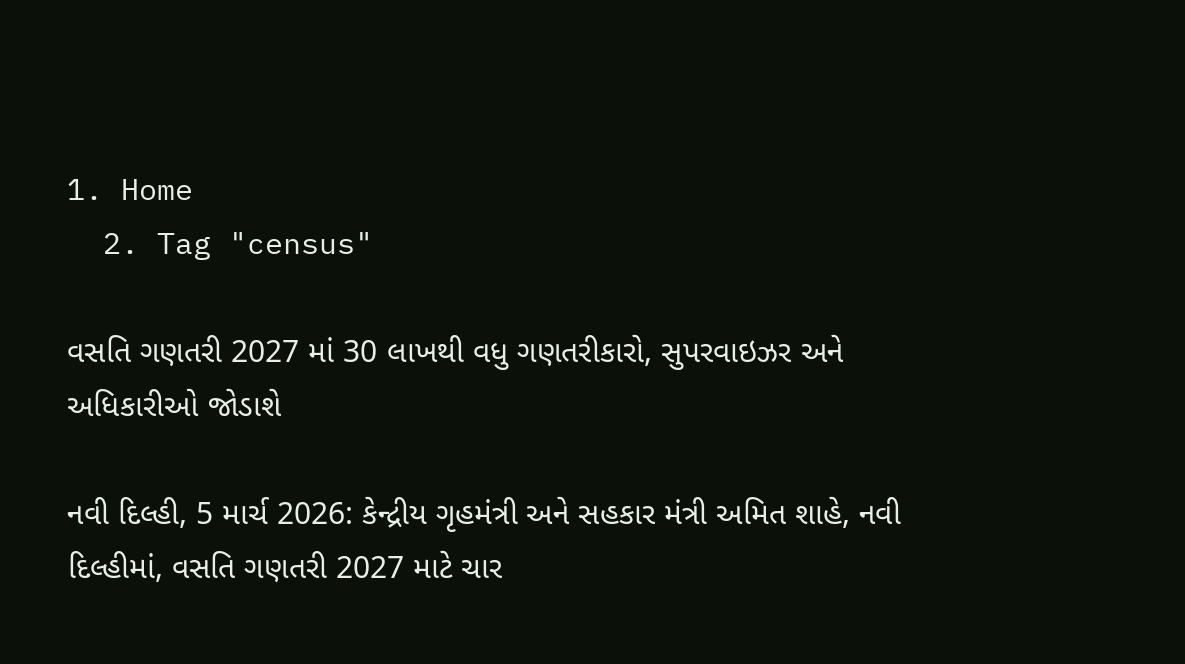1. Home
  2. Tag "census"

વસતિ ગણતરી 2027 માં 30 લાખથી વધુ ગણતરીકારો, સુપરવાઇઝર અને અધિકારીઓ જોડાશે

નવી દિલ્હી, 5 માર્ચ 2026: કેન્દ્રીય ગૃહમંત્રી અને સહકાર મંત્રી અમિત શાહે, નવી દિલ્હીમાં, વસતિ ગણતરી 2027 માટે ચાર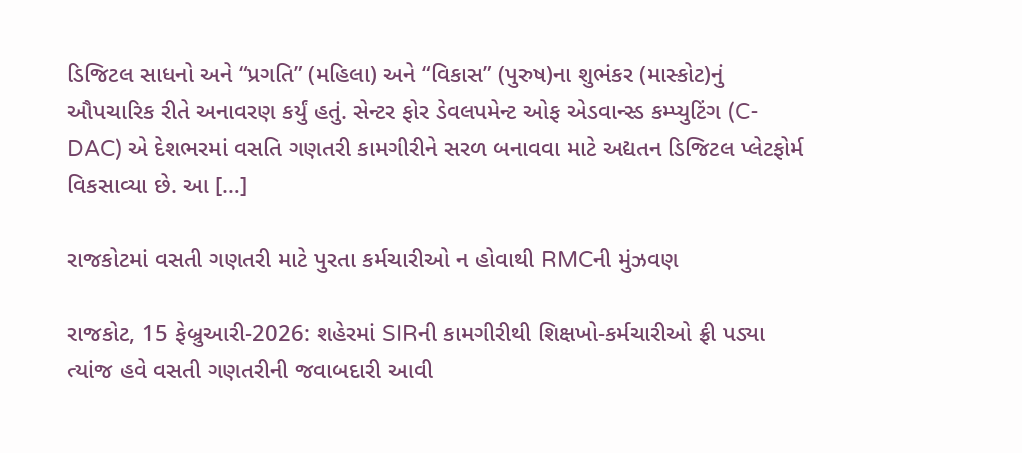ડિજિટલ સાધનો અને “પ્રગતિ” (મહિલા) અને “વિકાસ” (પુરુષ)ના શુભંકર (માસ્કોટ)નું ઔપચારિક રીતે અનાવરણ કર્યું હતું. સેન્ટર ફોર ડેવલપમેન્ટ ઓફ એડવાન્સ્ડ કમ્પ્યુટિંગ (C-DAC) એ દેશભરમાં વસતિ ગણતરી કામગીરીને સરળ બનાવવા માટે અદ્યતન ડિજિટલ પ્લેટફોર્મ વિકસાવ્યા છે. આ […]

રાજકોટમાં વસતી ગણતરી માટે પુરતા કર્મચારીઓ ન હોવાથી RMCની મુંઝવણ

રાજકોટ, 15 ફેબ્રુઆરી-2026: શહેરમાં SIRની કામગીરીથી શિક્ષખો-કર્મચારીઓ ફ્રી પડ્યા ત્યાંજ હવે વસતી ગણતરીની જવાબદારી આવી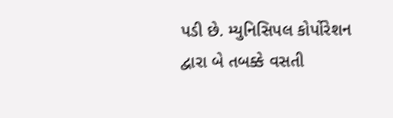પડી છે. મ્યુનિસિપલ કોર્પોરેશન દ્વારા બે તબક્કે વસતી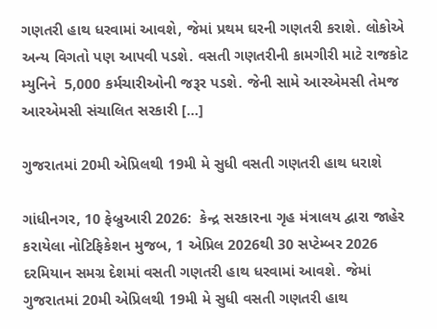ગણતરી હાથ ધરવામાં આવશે, જેમાં પ્રથમ ઘરની ગણતરી કરાશે. લોકોએ અન્ય વિગતો પણ આપવી પડશે. વસતી ગણતરીની કામગીરી માટે રાજકોટ મ્યુનિને  5,000 કર્મચારીઓની જરૂર પડશે. જેની સામે આરએમસી તેમજ આરએમસી સંચાલિત સરકારી […]

ગુજરાતમાં 20મી એપ્રિલથી 19મી મે સુધી વસતી ગણતરી હાથ ધરાશે

ગાંધીનગર, 10 ફેબ્રુઆરી 2026:  કેન્દ્ર સરકારના ગૃહ મંત્રાલય દ્વારા જાહેર કરાયેલા નોટિફિકેશન મુજબ, 1 એપ્રિલ 2026થી 30 સપ્ટેમ્બર 2026 દરમિયાન સમગ્ર દેશમાં વસતી ગણતરી હાથ ધરવામાં આવશે. જેમાં ગુજરાતમાં 20મી એપ્રિલથી 19મી મે સુધી વસતી ગણતરી હાથ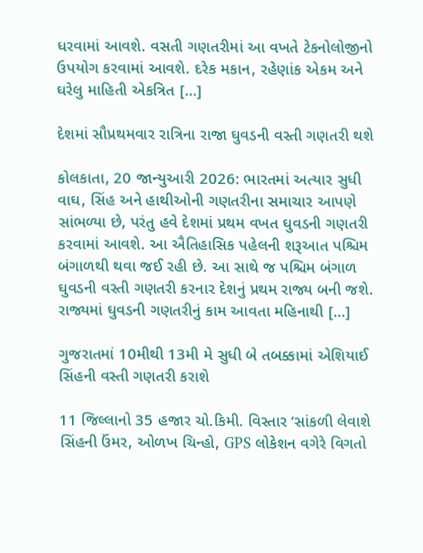ધરવામાં આવશે. વસતી ગણતરીમાં આ વખતે ટેકનોલોજીનો ઉપયોગ કરવામાં આવશે. દરેક મકાન, રહેણાંક એકમ અને ઘરેલુ માહિતી એકત્રિત […]

દેશમાં સૌપ્રથમવાર રાત્રિના રાજા ઘુવડની વસ્તી ગણતરી થશે

કોલકાતા, 20 જાન્યુઆરી 2026: ભારતમાં અત્યાર સુધી વાઘ, સિંહ અને હાથીઓની ગણતરીના સમાચાર આપણે સાંભળ્યા છે, પરંતુ હવે દેશમાં પ્રથમ વખત ઘુવડની ગણતરી કરવામાં આવશે. આ ઐતિહાસિક પહેલની શરૂઆત પશ્ચિમ બંગાળથી થવા જઈ રહી છે. આ સાથે જ પશ્ચિમ બંગાળ ઘુવડની વસ્તી ગણતરી કરનાર દેશનું પ્રથમ રાજ્ય બની જશે. રાજ્યમાં ઘુવડની ગણતરીનું કામ આવતા મહિનાથી […]

ગુજરાતમાં 10મીથી 13મી મે સુધી બે તબક્કામાં એશિયાઈ સિંહની વસ્તી ગણતરી કરાશે

11 જિલ્લાનો 35 હજાર ચો.કિમી. વિસ્તાર ‘સાંકળી લેવાશે સિંહની ઉંમર, ઓળખ ચિન્હો, GPS લોકેશન વગેરે વિગતો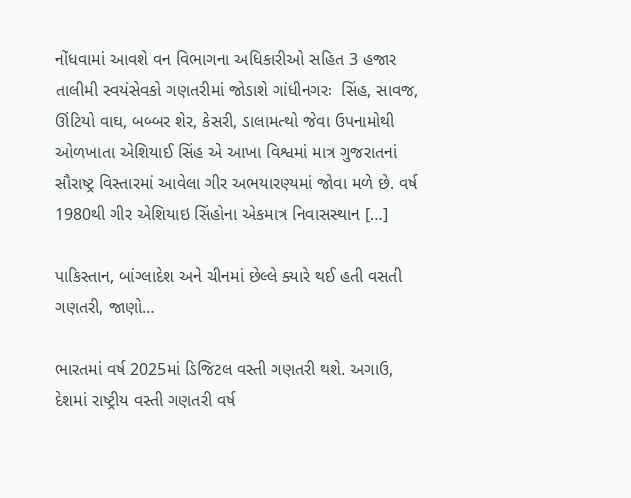નોંધવામાં આવશે વન વિભાગના અધિકારીઓ સહિત 3 હજાર તાલીમી સ્વયંસેવકો ગણતરીમાં જોડાશે ગાંધીનગરઃ  સિંહ, સાવજ, ઊંટિયો વાઘ, બબ્બર શેર, કેસરી, ડાલામત્થો જેવા ઉપનામોથી ઓળખાતા એશિયાઈ સિંહ એ આખા વિશ્વમાં માત્ર ગુજરાતનાં સૌરાષ્ટ્ર વિસ્તારમાં આવેલા ગીર અભયારણ્યમાં જોવા મળે છે. વર્ષ 1980થી ગીર એશિયાઇ સિંહોના એકમાત્ર નિવાસસ્થાન […]

પાકિસ્તાન, બાંગ્લાદેશ અને ચીનમાં છેલ્લે ક્યારે થઈ હતી વસતી ગણતરી, જાણો…

ભારતમાં વર્ષ 2025માં ડિજિટલ વસ્તી ગણતરી થશે. અગાઉ, દેશમાં રાષ્ટ્રીય વસ્તી ગણતરી વર્ષ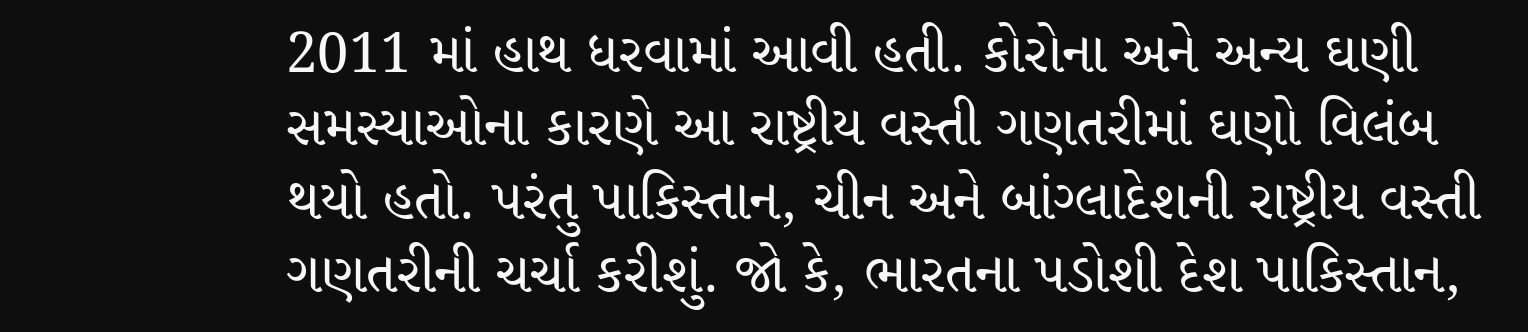2011 માં હાથ ધરવામાં આવી હતી. કોરોના અને અન્ય ઘણી સમસ્યાઓના કારણે આ રાષ્ટ્રીય વસ્તી ગણતરીમાં ઘણો વિલંબ થયો હતો. પરંતુ પાકિસ્તાન, ચીન અને બાંગ્લાદેશની રાષ્ટ્રીય વસ્તી ગણતરીની ચર્ચા કરીશું. જો કે, ભારતના પડોશી દેશ પાકિસ્તાન,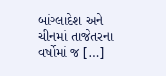બાંગ્લાદેશ અને ચીનમાં તાજેતરના વર્ષોમાં જ […]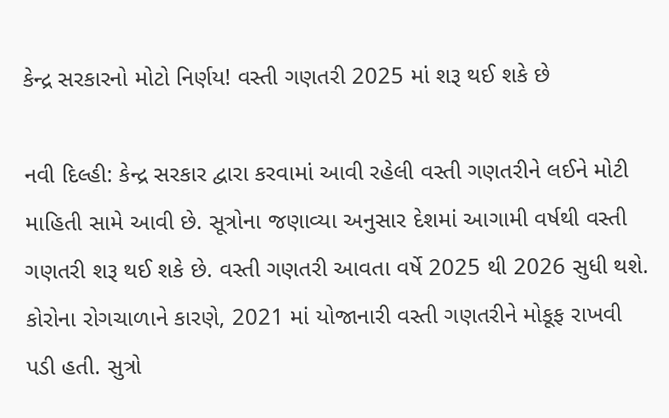કેન્દ્ર સરકારનો મોટો નિર્ણય! વસ્તી ગણતરી 2025 માં શરૂ થઈ શકે છે

નવી દિલ્હી: કેન્દ્ર સરકાર દ્વારા કરવામાં આવી રહેલી વસ્તી ગણતરીને લઈને મોટી માહિતી સામે આવી છે. સૂત્રોના જણાવ્યા અનુસાર દેશમાં આગામી વર્ષથી વસ્તી ગણતરી શરૂ થઈ શકે છે. વસ્તી ગણતરી આવતા વર્ષે 2025 થી 2026 સુધી થશે. કોરોના રોગચાળાને કારણે, 2021 માં યોજાનારી વસ્તી ગણતરીને મોકૂફ રાખવી પડી હતી. સુત્રો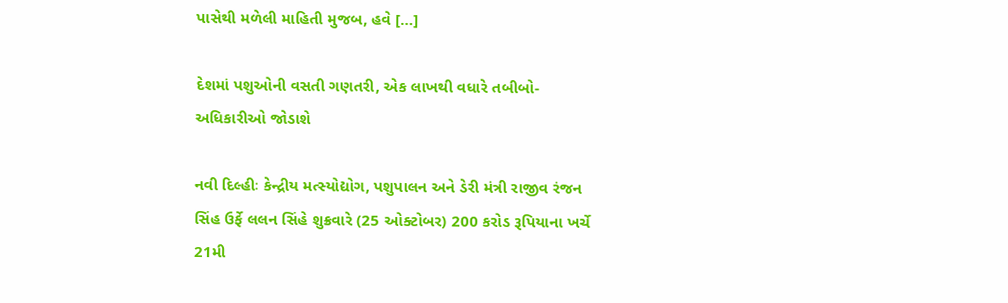પાસેથી મળેલી માહિતી મુજબ, હવે […]

દેશમાં પશુઓની વસતી ગણતરી, એક લાખથી વધારે તબીબો-અધિકારીઓ જોડાશે

નવી દિલ્હીઃ કેન્દ્રીય મત્સ્યોદ્યોગ, પશુપાલન અને ડેરી મંત્રી રાજીવ રંજન સિંહ ઉર્ફે લલન સિંહે શુક્રવારે (25 ઓક્ટોબર) 200 કરોડ રૂપિયાના ખર્ચે 21મી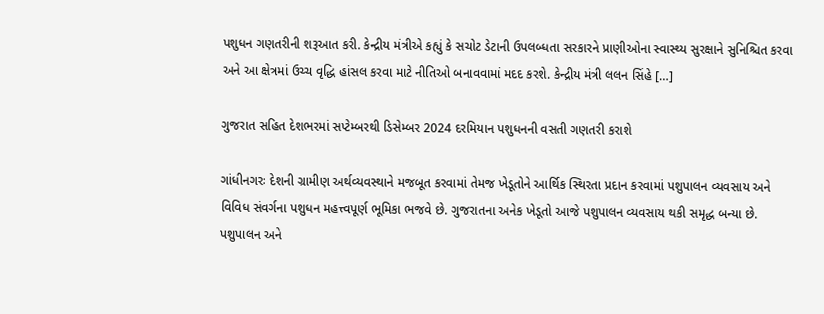પશુધન ગણતરીની શરૂઆત કરી. કેન્દ્રીય મંત્રીએ કહ્યું કે સચોટ ડેટાની ઉપલબ્ધતા સરકારને પ્રાણીઓના સ્વાસ્થ્ય સુરક્ષાને સુનિશ્ચિત કરવા અને આ ક્ષેત્રમાં ઉચ્ચ વૃદ્ધિ હાંસલ કરવા માટે નીતિઓ બનાવવામાં મદદ કરશે. કેન્દ્રીય મંત્રી લલન સિંહે […]

ગુજરાત સહિત દેશભરમાં સપ્ટેમ્બરથી ડિસેમ્બર 2024 દરમિયાન પશુધનની વસતી ગણતરી કરાશે

ગાંધીનગરઃ દેશની ગ્રામીણ અર્થવ્યવસ્થાને મજબૂત કરવામાં તેમજ ખેડૂતોને આર્થિક સ્થિરતા પ્રદાન કરવામાં પશુપાલન વ્યવસાય અને વિવિધ સંવર્ગના પશુધન મહત્ત્વપૂર્ણ ભૂમિકા ભજવે છે. ગુજરાતના અનેક ખેડૂતો આજે પશુપાલન વ્યવસાય થકી સમૃદ્ધ બન્યા છે. પશુપાલન અને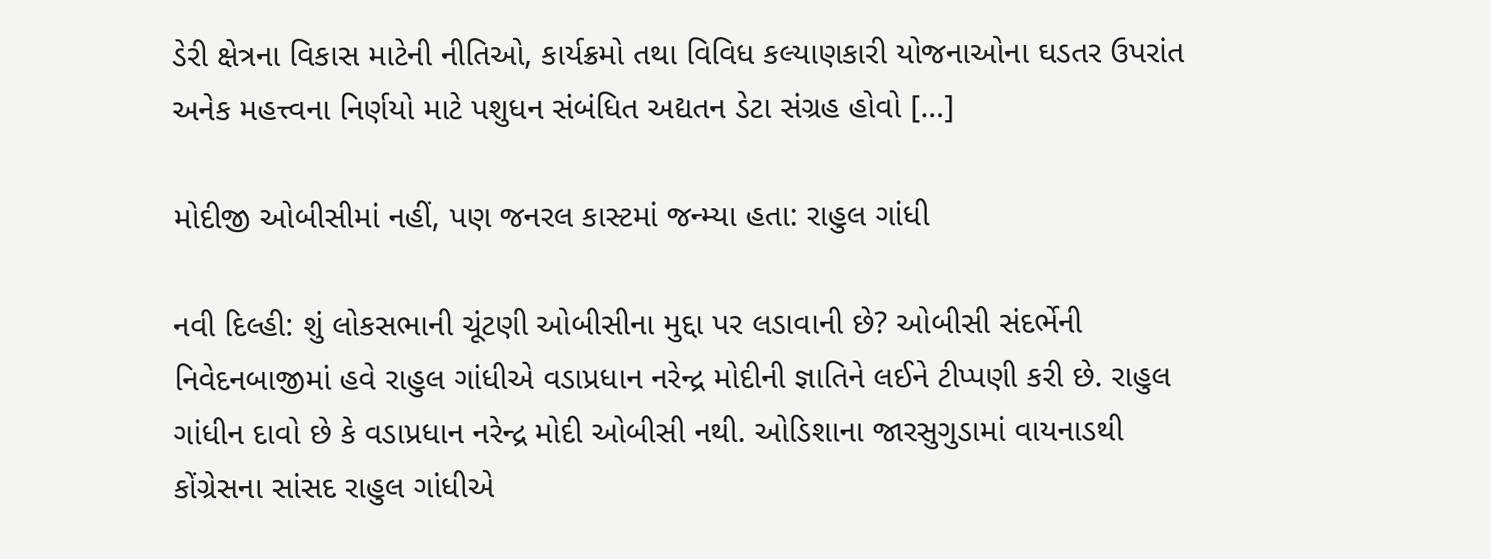ડેરી ક્ષેત્રના વિકાસ માટેની નીતિઓ, કાર્યક્રમો તથા વિવિધ કલ્યાણકારી યોજનાઓના ઘડતર ઉપરાંત અનેક મહત્ત્વના નિર્ણયો માટે પશુધન સંબંધિત અદ્યતન ડેટા સંગ્રહ હોવો […]

મોદીજી ઓબીસીમાં નહીં, પણ જનરલ કાસ્ટમાં જન્મ્યા હતા: રાહુલ ગાંધી

નવી દિલ્હી: શું લોકસભાની ચૂંટણી ઓબીસીના મુદ્દા પર લડાવાની છે? ઓબીસી સંદર્ભેની નિવેદનબાજીમાં હવે રાહુલ ગાંધીએ વડાપ્રધાન નરેન્દ્ર મોદીની જ્ઞાતિને લઈને ટીપ્પણી કરી છે. રાહુલ ગાંધીન દાવો છે કે વડાપ્રધાન નરેન્દ્ર મોદી ઓબીસી નથી. ઓડિશાના જારસુગુડામાં વાયનાડથી કોંગ્રેસના સાંસદ રાહુલ ગાંધીએ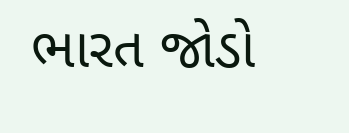ભારત જોડો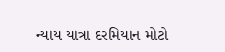ન્યાય યાત્રા દરમિયાન મોટો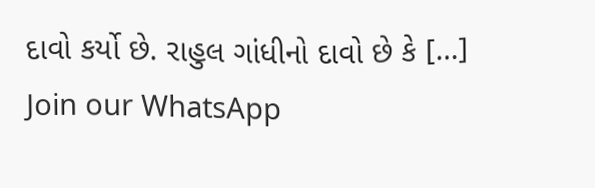દાવો કર્યો છે. રાહુલ ગાંધીનો દાવો છે કે […]
Join our WhatsApp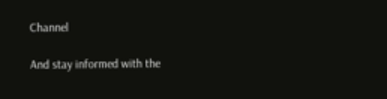Channel

And stay informed with the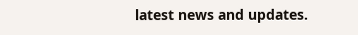latest news and updates.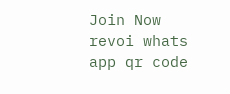Join Now
revoi whats app qr code